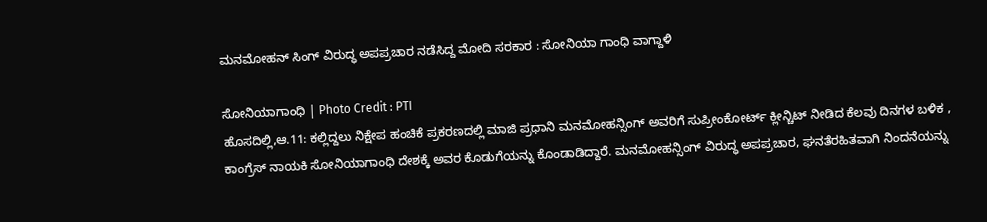ಮನಮೋಹನ್ ಸಿಂಗ್ ವಿರುದ್ಧ ಅಪಪ್ರಚಾರ ನಡೆಸಿದ್ದ ಮೋದಿ ಸರಕಾರ : ಸೋನಿಯಾ ಗಾಂಧಿ ವಾಗ್ದಾಳಿ

ಸೋನಿಯಾಗಾಂಧಿ | Photo Credit : PTI
ಹೊಸದಿಲ್ಲಿ,ಆ.11: ಕಲ್ಲಿದ್ದಲು ನಿಕ್ಷೇಪ ಹಂಚಿಕೆ ಪ್ರಕರಣದಲ್ಲಿ ಮಾಜಿ ಪ್ರಧಾನಿ ಮನಮೋಹನ್ಸಿಂಗ್ ಅವರಿಗೆ ಸುಪ್ರೀಂಕೋರ್ಟ್ ಕ್ಲೀನ್ಚಿಟ್ ನೀಡಿದ ಕೆಲವು ದಿನಗಳ ಬಳಿಕ , ಕಾಂಗ್ರೆಸ್ ನಾಯಕಿ ಸೋನಿಯಾಗಾಂಧಿ ದೇಶಕ್ಕೆ ಅವರ ಕೊಡುಗೆಯನ್ನು ಕೊಂಡಾಡಿದ್ದಾರೆ. ಮನಮೋಹನ್ಸಿಂಗ್ ವಿರುದ್ಧ ಅಪಪ್ರಚಾರ, ಘನತೆರಹಿತವಾಗಿ ನಿಂದನೆಯನ್ನು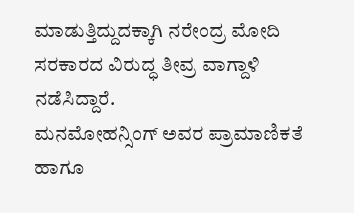ಮಾಡುತ್ತಿದ್ದುದಕ್ಕಾಗಿ ನರೇಂದ್ರ ಮೋದಿ ಸರಕಾರದ ವಿರುದ್ಧ ತೀವ್ರ ವಾಗ್ದಾಳಿ ನಡೆಸಿದ್ದಾರೆ.
ಮನಮೋಹನ್ಸಿಂಗ್ ಅವರ ಪ್ರಾಮಾಣಿಕತೆ ಹಾಗೂ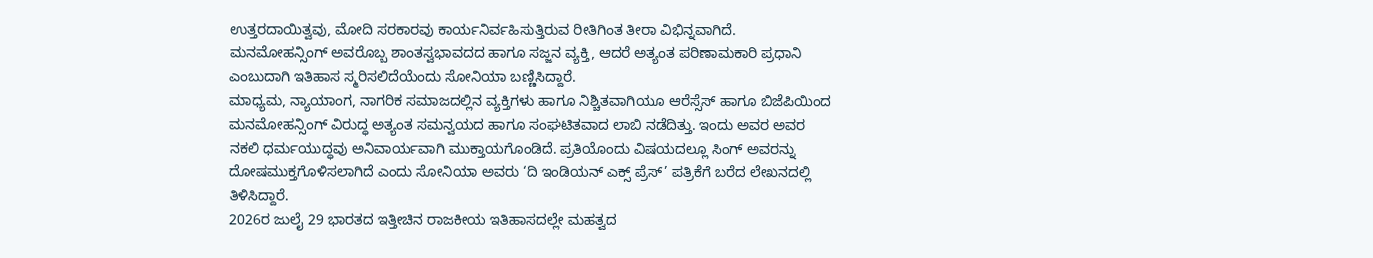ಉತ್ತರದಾಯಿತ್ವವು, ಮೋದಿ ಸರಕಾರವು ಕಾರ್ಯನಿರ್ವಹಿಸುತ್ತಿರುವ ರೀತಿಗಿಂತ ತೀರಾ ವಿಭಿನ್ನವಾಗಿದೆ. ಮನಮೋಹನ್ಸಿಂಗ್ ಅವರೊಬ್ಬ ಶಾಂತಸ್ವಭಾವದದ ಹಾಗೂ ಸಜ್ಜನ ವ್ಯಕ್ತಿ, ಆದರೆ ಅತ್ಯಂತ ಪರಿಣಾಮಕಾರಿ ಪ್ರಧಾನಿ ಎಂಬುದಾಗಿ ಇತಿಹಾಸ ಸ್ಮರಿಸಲಿದೆಯೆಂದು ಸೋನಿಯಾ ಬಣ್ಣಿಸಿದ್ದಾರೆ.
ಮಾಧ್ಯಮ, ನ್ಯಾಯಾಂಗ, ನಾಗರಿಕ ಸಮಾಜದಲ್ಲಿನ ವ್ಯಕ್ತಿಗಳು ಹಾಗೂ ನಿಶ್ಚಿತವಾಗಿಯೂ ಆರೆಸ್ಸೆಸ್ ಹಾಗೂ ಬಿಜೆಪಿಯಿಂದ ಮನಮೋಹನ್ಸಿಂಗ್ ವಿರುದ್ಧ ಅತ್ಯಂತ ಸಮನ್ವಯದ ಹಾಗೂ ಸಂಘಟಿತವಾದ ಲಾಬಿ ನಡೆದಿತ್ತು. ಇಂದು ಅವರ ಅವರ ನಕಲಿ ಧರ್ಮಯುದ್ಧವು ಅನಿವಾರ್ಯವಾಗಿ ಮುಕ್ತಾಯಗೊಂಡಿದೆ. ಪ್ರತಿಯೊಂದು ವಿಷಯದಲ್ಲೂ ಸಿಂಗ್ ಅವರನ್ನು ದೋಷಮುಕ್ತಗೊಳಿಸಲಾಗಿದೆ ಎಂದು ಸೋನಿಯಾ ಅವರು ‘ದಿ ಇಂಡಿಯನ್ ಎಕ್ಸ್ ಪ್ರೆಸ್’ ಪತ್ರಿಕೆಗೆ ಬರೆದ ಲೇಖನದಲ್ಲಿ ತಿಳಿಸಿದ್ದಾರೆ.
2026ರ ಜುಲೈ 29 ಭಾರತದ ಇತ್ತೀಚಿನ ರಾಜಕೀಯ ಇತಿಹಾಸದಲ್ಲೇ ಮಹತ್ವದ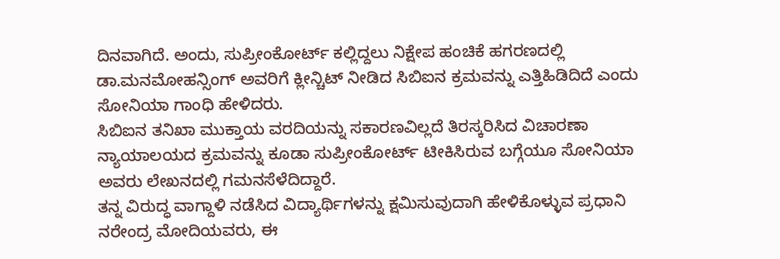ದಿನವಾಗಿದೆ. ಅಂದು, ಸುಪ್ರೀಂಕೋರ್ಟ್ ಕಲ್ಲಿದ್ದಲು ನಿಕ್ಷೇಪ ಹಂಚಿಕೆ ಹಗರಣದಲ್ಲಿ ಡಾ.ಮನಮೋಹನ್ಸಿಂಗ್ ಅವರಿಗೆ ಕ್ಲೀನ್ಚಿಟ್ ನೀಡಿದ ಸಿಬಿಐನ ಕ್ರಮವನ್ನು ಎತ್ತಿಹಿಡಿದಿದೆ ಎಂದು ಸೋನಿಯಾ ಗಾಂಧಿ ಹೇಳಿದರು.
ಸಿಬಿಐನ ತನಿಖಾ ಮುಕ್ತಾಯ ವರದಿಯನ್ನು ಸಕಾರಣವಿಲ್ಲದೆ ತಿರಸ್ಕರಿಸಿದ ವಿಚಾರಣಾ ನ್ಯಾಯಾಲಯದ ಕ್ರಮವನ್ನು ಕೂಡಾ ಸುಪ್ರೀಂಕೋರ್ಟ್ ಟೀಕಿಸಿರುವ ಬಗ್ಗೆಯೂ ಸೋನಿಯಾ ಅವರು ಲೇಖನದಲ್ಲಿ ಗಮನಸೆಳೆದಿದ್ದಾರೆ.
ತನ್ನ ವಿರುದ್ಧ ವಾಗ್ದಾಳಿ ನಡೆಸಿದ ವಿದ್ಯಾರ್ಥಿಗಳನ್ನು ಕ್ಷಮಿಸುವುದಾಗಿ ಹೇಳಿಕೊಳ್ಳುವ ಪ್ರಧಾನಿ ನರೇಂದ್ರ ಮೋದಿಯವರು, ಈ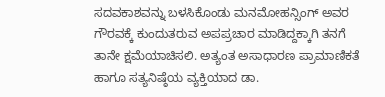ಸದವಕಾಶವನ್ನು ಬಳಸಿಕೊಂಡು ಮನಮೋಹನ್ಸಿಂಗ್ ಅವರ ಗೌರವಕ್ಕೆ ಕುಂದುತರುವ ಅಪಪ್ರಚಾರ ಮಾಡಿದ್ದಕ್ಕಾಗಿ ತನಗೆ ತಾನೇ ಕ್ಷಮೆಯಾಚಿಸಲಿ. ಅತ್ಯಂತ ಅಸಾಧಾರಣ ಪ್ರಾಮಾಣಿಕತೆ ಹಾಗೂ ಸತ್ಯನಿಷ್ಠೆಯ ವ್ಯಕ್ತಿಯಾದ ಡಾ.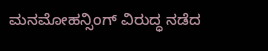ಮನಮೋಹನ್ಸಿಂಗ್ ವಿರುದ್ಧ ನಡೆದ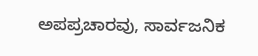ಅಪಪ್ರಚಾರವು, ಸಾರ್ವಜನಿಕ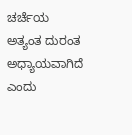ಚರ್ಚೆಯ ಅತ್ಯಂತ ದುರಂತ ಅಧ್ಯಾಯವಾಗಿದೆ ಎಂದು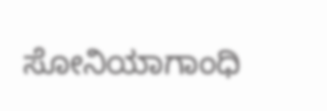ಸೋನಿಯಾಗಾಂಧಿ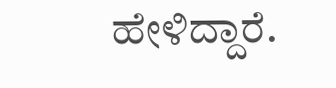ಹೇಳಿದ್ದಾರೆ.